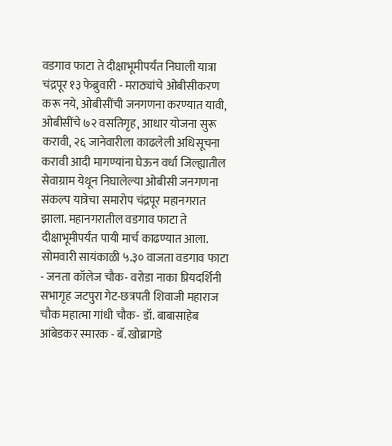वडगाव फाटा ते दीक्षाभूमीपर्यंत निघाली यात्रा
चंद्रपूर १३ फेब्रुवारी - मराठ्यांचे ओबीसीकरण करू नये, ओबीसींची जनगणना करण्यात यावी, ओबीसींचे ७२ वसतिगृह, आधार योजना सुरू करावी, २६ जानेवारीला काढलेली अधिसूचना करावी आदी मागण्यांना घेऊन वर्धा जिल्ह्यातील सेवाग्राम येथून निघालेल्या ओबीसी जनगणना संकल्प यात्रेचा समारोप चंद्रपूर महानगरात झाला. महानगरातील वडगाव फाटा ते दीक्षाभूमीपर्यंत पायी मार्च काढण्यात आला.
सोमवारी सायंकाळी ५.३० वाजता वडगाव फाटा - जनता कॉलेज चौक- वरोडा नाका प्रियदर्शिनी सभागृह जटपुरा गेट-छत्रपती शिवाजी महाराज चौक महात्मा गांधी चौक- डॉ. बाबासाहेब आंबेडकर स्मारक - बॅ. खोब्रागडे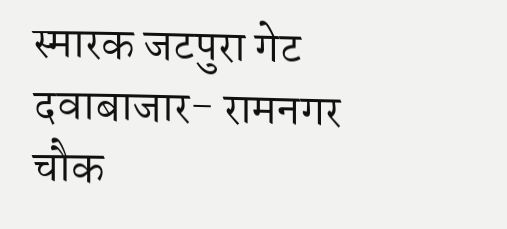स्मारक जटपुरा गेट दवाबाजार- रामनगर चौक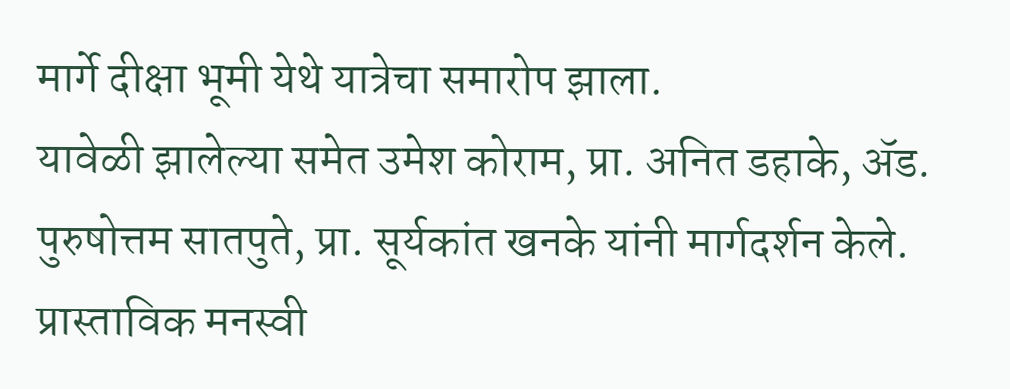मार्गे दीक्षा भूमी येथे यात्रेचा समारोप झाला.
यावेळी झालेल्या समेत उमेश कोराम, प्रा. अनित डहाके, ॲड. पुरुषोत्तम सातपुते, प्रा. सूर्यकांत खनके यांनी मार्गदर्शन केले. प्रास्ताविक मनस्वी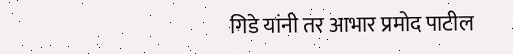गिडे यांनी तर आभार प्रमोद पाटील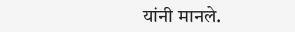यांनी मानले.